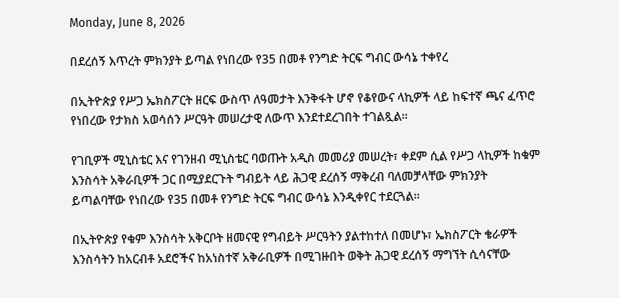Monday, June 8, 2026

በደረሰኝ እጥረት ምክንያት ይጣል የነበረው የ35 በመቶ የንግድ ትርፍ ግብር ውሳኔ ተቀየረ

በኢትዮጵያ የሥጋ ኤክስፖርት ዘርፍ ውስጥ ለዓመታት እንቅፋት ሆኖ የቆየውና ላኪዎች ላይ ከፍተኛ ጫና ፈጥሮ የነበረው የታክስ አወሳሰን ሥርዓት መሠረታዊ ለውጥ እንደተደረገበት ተገልጿል።

የገቢዎች ሚኒስቴር እና የገንዘብ ሚኒስቴር ባወጡት አዲስ መመሪያ መሠረት፣ ቀደም ሲል የሥጋ ላኪዎች ከቁም እንስሳት አቅራቢዎች ጋር በሚያደርጉት ግብይት ላይ ሕጋዊ ደረሰኝ ማቅረብ ባለመቻላቸው ምክንያት ይጣልባቸው የነበረው የ35 በመቶ የንግድ ትርፍ ግብር ውሳኔ እንዲቀየር ተደርጓል።

በኢትዮጵያ የቁም እንስሳት አቅርቦት ዘመናዊ የግብይት ሥርዓትን ያልተከተለ በመሆኑ፣ ኤክስፖርት ቄራዎች እንስሳትን ከአርብቶ አደሮችና ከአነስተኛ አቅራቢዎች በሚገዙበት ወቅት ሕጋዊ ደረሰኝ ማግኘት ሲሳናቸው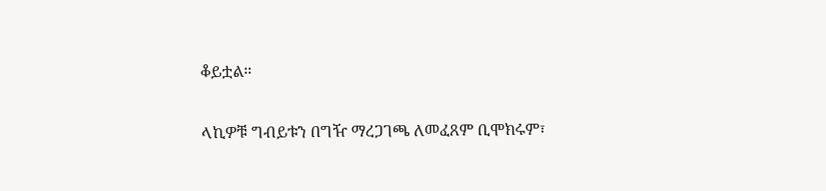ቆይቷል።

ላኪዎቹ ግብይቱን በግዥ ማረጋገጫ ለመፈጸም ቢሞክሩም፣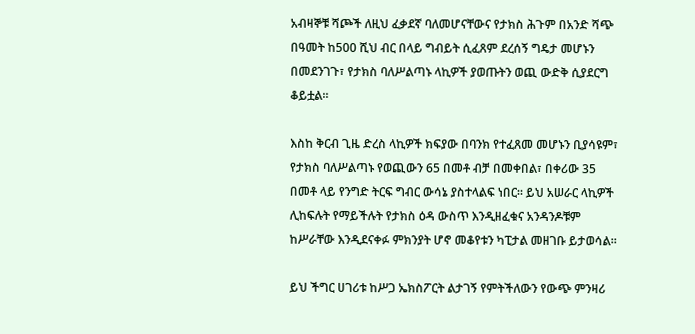አብዛኞቹ ሻጮች ለዚህ ፈቃደኛ ባለመሆናቸውና የታክስ ሕጉም በአንድ ሻጭ በዓመት ከ500 ሺህ ብር በላይ ግብይት ሲፈጸም ደረሰኝ ግዴታ መሆኑን በመደንገጉ፣ የታክስ ባለሥልጣኑ ላኪዎች ያወጡትን ወጪ ውድቅ ሲያደርግ ቆይቷል።

እስከ ቅርብ ጊዜ ድረስ ላኪዎች ክፍያው በባንክ የተፈጸመ መሆኑን ቢያሳዩም፣ የታክስ ባለሥልጣኑ የወጪውን 65 በመቶ ብቻ በመቀበል፣ በቀሪው 35 በመቶ ላይ የንግድ ትርፍ ግብር ውሳኔ ያስተላልፍ ነበር። ይህ አሠራር ላኪዎች ሊከፍሉት የማይችሉት የታክስ ዕዳ ውስጥ እንዲዘፈቁና አንዳንዶቹም ከሥራቸው እንዲደናቀፉ ምክንያት ሆኖ መቆየቱን ካፒታል መዘገቡ ይታወሳል።

ይህ ችግር ሀገሪቱ ከሥጋ ኤክስፖርት ልታገኝ የምትችለውን የውጭ ምንዛሪ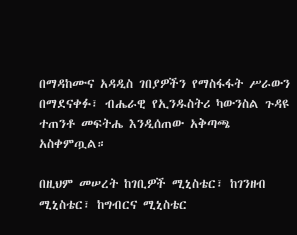በማዳከሙና አዳዲስ ገበያዎችን የማስፋፋት ሥራውን በማደናቀፉ፣ ብሔራዊ የኢንዱስትሪ ካውንስል ጉዳዩ ተጠንቶ መፍትሔ እንዲሰጠው አቅጣጫ አስቀምጧል።

በዚህም መሠረት ከገቢዎች ሚኒስቴር፣ ከገንዘብ ሚኒስቴር፣ ከግብርና ሚኒስቴር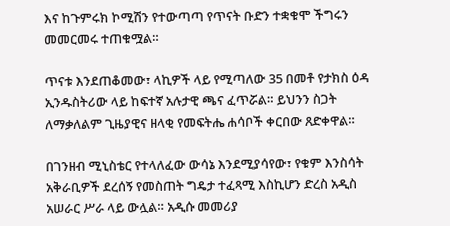እና ከጉምሩክ ኮሚሽን የተውጣጣ የጥናት ቡድን ተቋቁሞ ችግሩን መመርመሩ ተጠቁሟል።

ጥናቱ እንደጠቆመው፣ ላኪዎች ላይ የሚጣለው 35 በመቶ የታክስ ዕዳ ኢንዱስትሪው ላይ ከፍተኛ አሉታዊ ጫና ፈጥሯል። ይህንን ስጋት ለማቃለልም ጊዜያዊና ዘላቂ የመፍትሔ ሐሳቦች ቀርበው ጸድቀዋል።

በገንዘብ ሚኒስቴር የተላለፈው ውሳኔ እንደሚያሳየው፣ የቁም እንስሳት አቅራቢዎች ደረሰኝ የመስጠት ግዴታ ተፈጻሚ እስኪሆን ድረስ አዲስ አሠራር ሥራ ላይ ውሏል። አዲሱ መመሪያ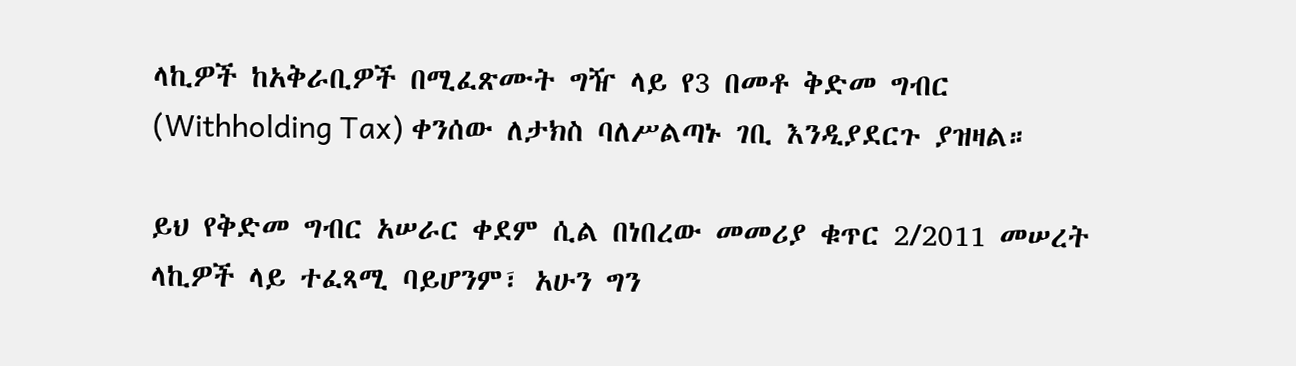ላኪዎች ከአቅራቢዎች በሚፈጽሙት ግዥ ላይ የ3 በመቶ ቅድመ ግብር (Withholding Tax) ቀንሰው ለታክስ ባለሥልጣኑ ገቢ እንዲያደርጉ ያዝዛል።

ይህ የቅድመ ግብር አሠራር ቀደም ሲል በነበረው መመሪያ ቁጥር 2/2011 መሠረት ላኪዎች ላይ ተፈጻሚ ባይሆንም፣ አሁን ግን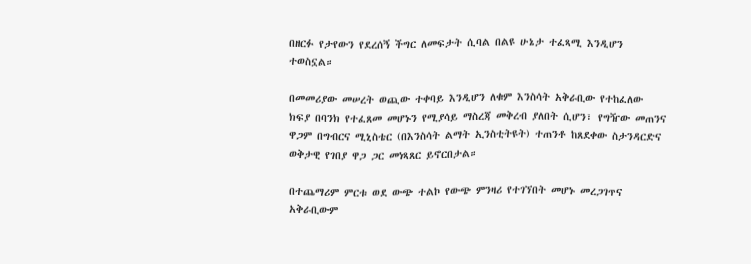በዘርፉ የታየውን የደረሰኝ ችግር ለመፍታት ሲባል በልዩ ሁኔታ ተፈጻሚ እንዲሆን ተወስኗል።

በመመሪያው መሠረት ወጪው ተቀባይ እንዲሆን ለቁም እንስሳት አቅራቢው የተከፈለው ክፍያ በባንክ የተፈጸመ መሆኑን የሚያሳይ ማስረጃ መቅረብ ያለበት ሲሆን፣ የግዥው መጠንና ዋጋም በግብርና ሚኒስቴር (በእንስሳት ልማት ኢንስቲትዩት) ተጠንቶ ከጸደቀው ስታንዳርድና ወቅታዊ የገበያ ዋጋ ጋር መነጻጸር ይኖርበታል።

በተጨማሪም ምርቱ ወደ ውጭ ተልኮ የውጭ ምንዛሪ የተገኘበት መሆኑ መረጋገጥና አቅራቢውም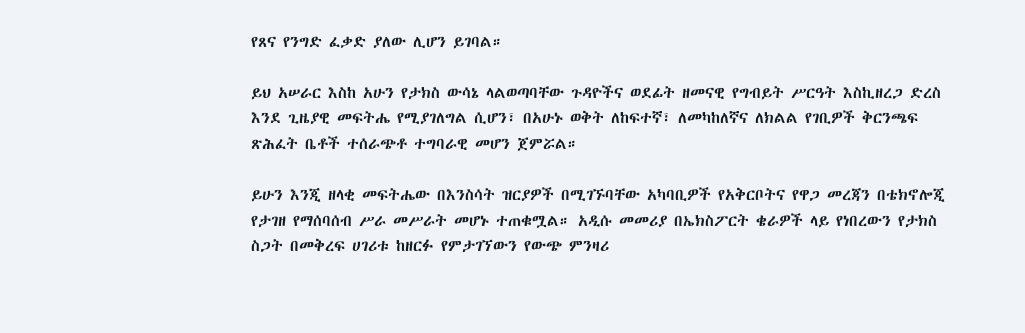የጸና የንግድ ፈቃድ ያለው ሊሆን ይገባል።

ይህ አሠራር እስከ አሁን የታክስ ውሳኔ ላልወጣባቸው ጉዳዮችና ወደፊት ዘመናዊ የግብይት ሥርዓት እስኪዘረጋ ድረስ እንደ ጊዜያዊ መፍትሔ የሚያገለግል ሲሆን፣ በአሁኑ ወቅት ለከፍተኛ፣ ለመካከለኛና ለክልል የገቢዎች ቅርንጫፍ ጽሕፈት ቤቶች ተሰራጭቶ ተግባራዊ መሆን ጀምሯል።

ይሁን እንጂ ዘላቂ መፍትሔው በእንስሳት ዝርያዎች በሚገኙባቸው አካባቢዎች የአቅርቦትና የዋጋ መረጃን በቴክኖሎጂ የታገዘ የማሰባሰብ ሥራ መሥራት መሆኑ ተጠቁሟል። አዲሱ መመሪያ በኤክስፖርት ቄራዎች ላይ የነበረውን የታክስ ስጋት በመቅረፍ ሀገሪቱ ከዘርፉ የምታገኘውን የውጭ ምንዛሪ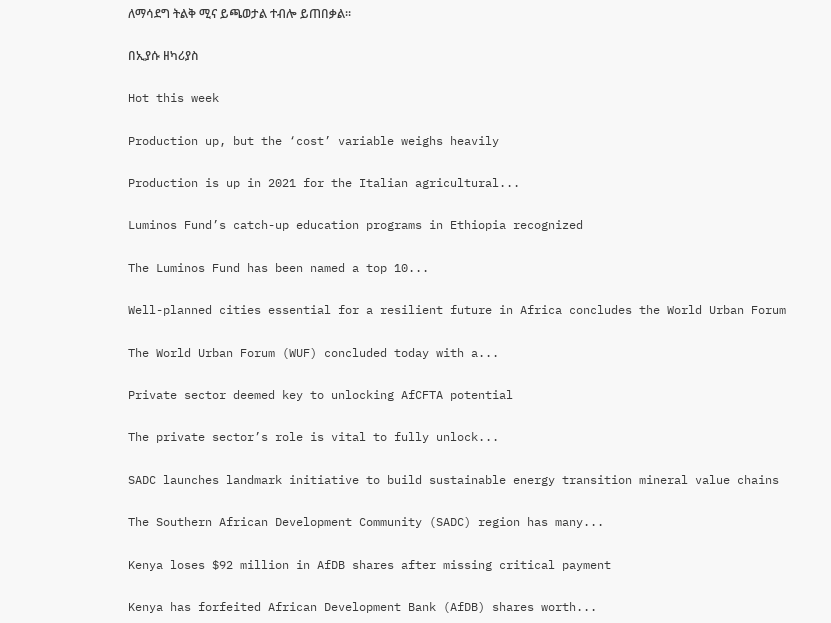ለማሳደግ ትልቅ ሚና ይጫወታል ተብሎ ይጠበቃል።

በኢያሱ ዘካሪያስ

Hot this week

Production up, but the ‘cost’ variable weighs heavily

Production is up in 2021 for the Italian agricultural...

Luminos Fund’s catch-up education programs in Ethiopia recognized

The Luminos Fund has been named a top 10...

Well-planned cities essential for a resilient future in Africa concludes the World Urban Forum

The World Urban Forum (WUF) concluded today with a...

Private sector deemed key to unlocking AfCFTA potential

The private sector’s role is vital to fully unlock...

SADC launches landmark initiative to build sustainable energy transition mineral value chains

The Southern African Development Community (SADC) region has many...

Kenya loses $92 million in AfDB shares after missing critical payment

Kenya has forfeited African Development Bank (AfDB) shares worth...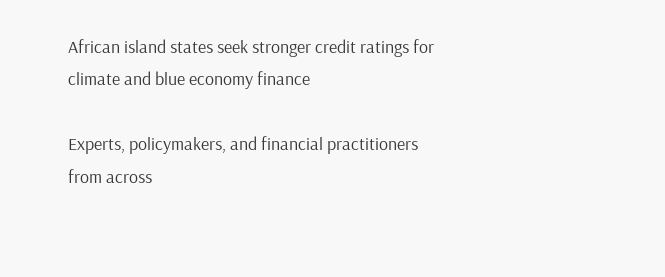African island states seek stronger credit ratings for climate and blue economy finance

Experts, policymakers, and financial practitioners from across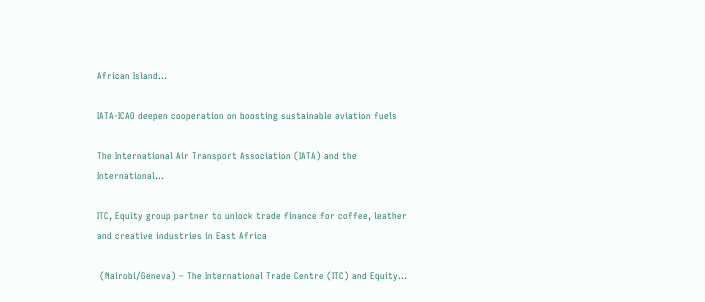African Island...

IATA-ICAO deepen cooperation on boosting sustainable aviation fuels

The International Air Transport Association (IATA) and the International...

ITC, Equity group partner to unlock trade finance for coffee, leather and creative industries in East Africa

 (Nairobi/Geneva) – The International Trade Centre (ITC) and Equity...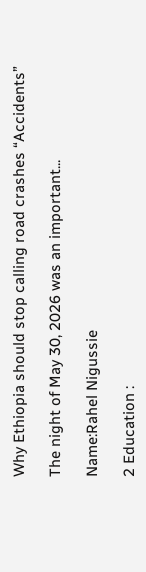Why Ethiopia should stop calling road crashes “Accidents”

The night of May 30, 2026 was an important...

Name:Rahel Nigussie

2 Education :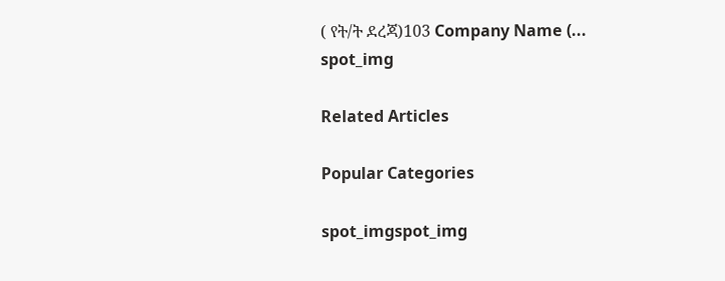( የት/ት ደረጃ)103 Company Name (...
spot_img

Related Articles

Popular Categories

spot_imgspot_img